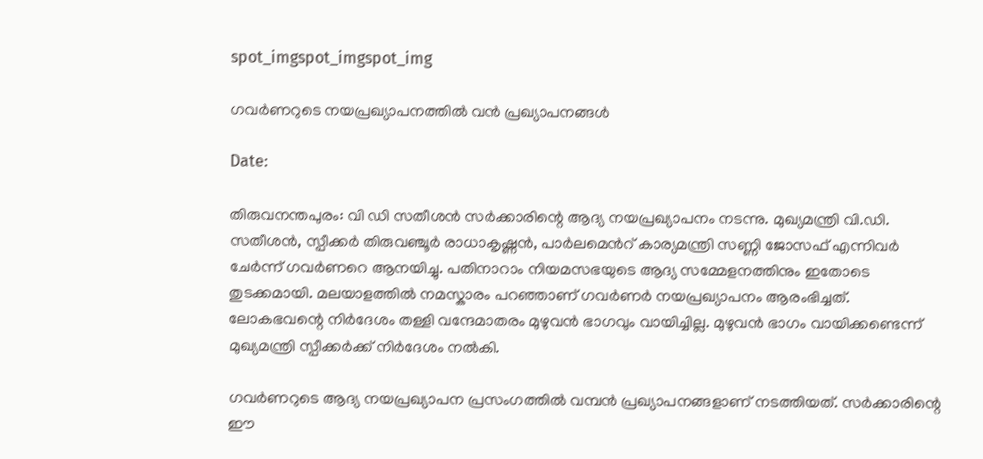spot_imgspot_imgspot_img

ഗവർണറുടെ നയപ്രഖ്യാപനത്തിൽ വൻ പ്രഖ്യാപനങ്ങൾ

Date:

തിരുവനന്തപുരം: വി ഡി സതീശന്‍ സര്‍ക്കാരിന്റെ ആദ്യ നയപ്രഖ്യാപനം നടന്നു. മുഖ്യമന്ത്രി വി.ഡി. സതീശൻ, സ്പീക്കർ തിരുവഞ്ചൂർ രാധാകൃഷ്ണൻ, പാർലമെന്‍റ് കാര്യമന്ത്രി സണ്ണി ജോസഫ് എന്നിവർ ചേർന്ന് ഗവർണറെ ആനയിച്ചു. പതിനാറാം നിയമസഭയുടെ ആദ്യ സമ്മേളനത്തിനും ഇതോടെ തുടക്കമായി. മലയാളത്തിൽ നമസ്കാരം പറഞ്ഞാണ് ഗവർണർ നയപ്രഖ്യാപനം ആരംഭിച്ചത്. ലോകഭവന്റെ നിർദേശം തള്ളി വന്ദേമാതരം മുഴുവൻ ഭാഗവും വായിച്ചില്ല. മുഴുവൻ ഭാഗം വായിക്കണ്ടെന്ന് മുഖ്യമന്ത്രി സ്പീക്കർക്ക് നിർദേശം നൽകി.

ഗവർണറുടെ ആദ്യ നയപ്രഖ്യാപന പ്രസംഗത്തിൽ വമ്പൻ പ്രഖ്യാപനങ്ങളാണ് നടത്തിയത്. സർക്കാരിന്റെ ഈ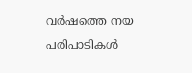വർഷത്തെ നയ പരിപാടികൾ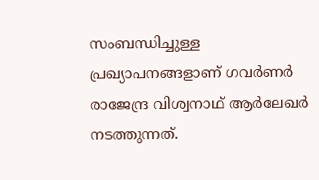സംബന്ധിച്ചുള്ള പ്രഖ്യാപനങ്ങളാണ് ഗവർണർ രാജേന്ദ്ര വിശ്വനാഥ് ആർലേഖർ നടത്തുന്നത്.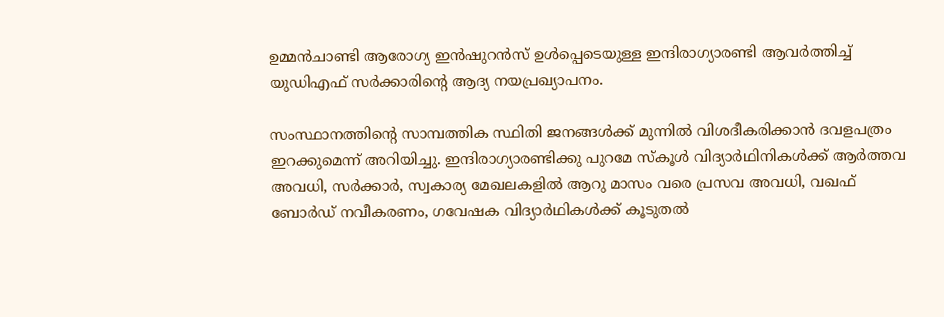ഉമ്മൻചാണ്ടി ആരോഗ്യ ഇൻഷുറൻസ് ഉൾപ്പെടെയുള്ള ഇന്ദിരാഗ്യാരണ്ടി ആവർത്തിച്ച് യുഡിഎഫ് സർക്കാരിന്‍റെ ആദ്യ നയപ്രഖ്യാപനം.

സംസ്ഥാനത്തിന്റെ സാമ്പത്തിക സ്ഥിതി ജനങ്ങള്‍ക്ക് മുന്നില്‍ വിശദീകരിക്കാന്‍ ദവളപത്രം ഇറക്കുമെന്ന് അറിയിച്ചു. ഇന്ദിരാഗ്യാരണ്ടിക്കു പുറമേ സ്കൂൾ വിദ്യാർഥിനികൾക്ക് ആർത്തവ അവധി, സർക്കാർ, സ്വകാര്യ മേഖലകളിൽ ആറു മാസം വരെ പ്രസവ അവധി, വഖഫ് ബോർഡ് നവീകരണം, ഗവേഷക വിദ്യാർഥികൾക്ക് കൂടുതൽ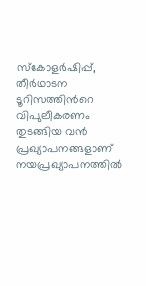സ്കോളർഷിപ്പ്, തീർഥാടന ടൂറിസത്തിന്‍റെ വിപുലീകരണം തുടങ്ങിയ വൻ പ്രഖ്യാപനങ്ങളാണ് നയപ്രഖ്യാപനത്തിൽ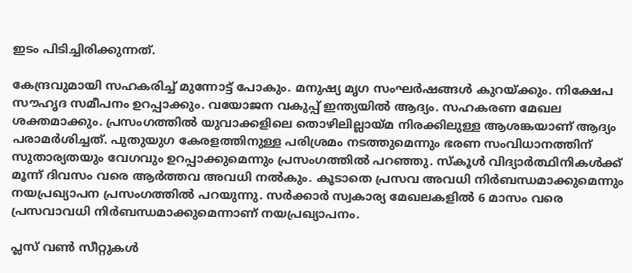ഇടം പിടിച്ചിരിക്കുന്നത്.

കേന്ദ്രവുമായി സഹകരിച്ച് മുന്നോട്ട് പോകും. മനുഷ്യ മൃഗ സംഘർഷങ്ങൾ കുറയ്ക്കും. നിക്ഷേപ സൗഹൃദ സമീപനം ഉറപ്പാക്കും. വയോജന വകുപ്പ് ഇന്ത്യയിൽ ആദ്യം. സഹകരണ മേഖല ശക്തമാക്കും. പ്രസംഗത്തിൽ യുവാക്കളിലെ തൊഴിലില്ലായ്മ നിരക്കിലുള്ള ആശങ്കയാണ് ആദ്യം പരാമർശിച്ചത്. പുതുയുഗ കേരളത്തിനുള്ള പരിശ്രമം നടത്തുമെന്നും ഭരണ സംവിധാനത്തിന് സുതാര്യതയും വേഗവും ഉറപ്പാക്കുമെന്നും പ്രസംഗത്തിൽ പറഞ്ഞു. സ്കൂൾ വിദ്യാർത്ഥിനികൾക്ക് മൂന്ന് ദിവസം വരെ ആർത്തവ അവധി നൽകും. കൂടാതെ പ്രസവ അവധി നിർബന്ധമാക്കുമെന്നും നയപ്രഖ്യാപന പ്രസംഗത്തിൽ പറയുന്നു. സർക്കാർ സ്വകാര്യ മേഖലകളിൽ 6 മാസം വരെ പ്രസവാവധി നിർബന്ധമാക്കുമെന്നാണ് നയപ്രഖ്യാപനം.

പ്ലസ് വൺ സീറ്റുകൾ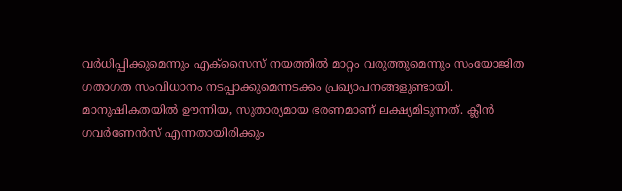വർധിപ്പിക്കുമെന്നും എക്സൈസ് നയത്തിൽ മാറ്റം വരുത്തുമെന്നും സംയോജിത ഗതാഗത സംവിധാനം നടപ്പാക്കുമെന്നടക്കം പ്രഖ്യാപനങ്ങളുണ്ടായി. മാനുഷികതയില്‍ ഊന്നിയ, സുതാര്യമായ ഭരണമാണ് ലക്ഷ്യമിടുന്നത്. ക്ലീന്‍ ഗവര്‍ണേന്‍സ് എന്നതായിരിക്കും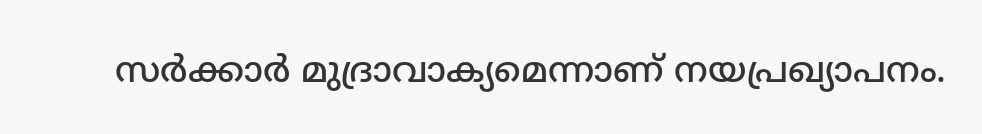സര്‍ക്കാര്‍ മുദ്രാവാക്യമെന്നാണ് നയപ്രഖ്യാപനം.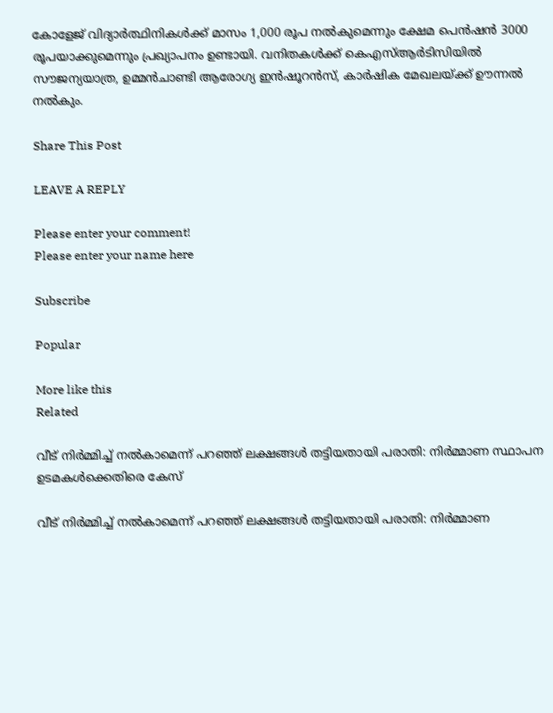കോളേജ് വിദ്യാര്‍ത്ഥിനികള്‍ക്ക് മാസം 1,000 രൂപ നല്‍കുമെന്നും ക്ഷേമ പെന്‍ഷന്‍ 3000 രൂപയാക്കുമെന്നും പ്രഖ്യാപനം ഉണ്ടായി. വനിതകള്‍ക്ക് കെഎസ്ആര്‍ടിസിയില്‍ സൗജന്യയാത്ര, ഉമ്മന്‍ചാണ്ടി ആരോഗ്യ ഇന്‍ഷൂറന്‍സ്, കാര്‍ഷിക മേഖലയ്ക്ക് ഊന്നല്‍ നല്‍കും.

Share This Post

LEAVE A REPLY

Please enter your comment!
Please enter your name here

Subscribe

Popular

More like this
Related

വീട് നിർമ്മിച്ച് നൽകാമെന്ന് പറഞ്ഞ് ലക്ഷങ്ങൾ തട്ടിയതായി പരാതി: നിർമ്മാണ സ്ഥാപന ഉടമകൾക്കെതിരെ കേസ്

വീട് നിർമ്മിച്ച് നൽകാമെന്ന് പറഞ്ഞ് ലക്ഷങ്ങൾ തട്ടിയതായി പരാതി: നിർമ്മാണ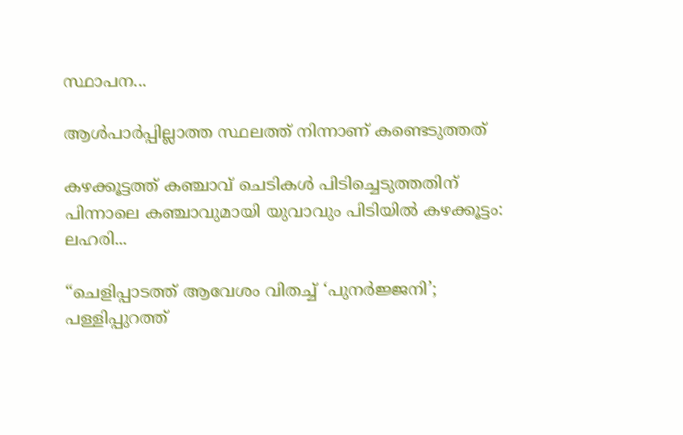സ്ഥാപന...

ആൾപാർപ്പില്ലാത്ത സ്ഥലത്ത് നിന്നാണ് കണ്ടെടുത്തത്

കഴക്കൂട്ടത്ത് കഞ്ചാവ് ചെടികൾ പിടിച്ചെടുത്തതിന് പിന്നാലെ കഞ്ചാവുമായി യുവാവും പിടിയിൽ കഴക്കൂട്ടം: ലഹരി...

“ചെളിപ്പാടത്ത് ആവേശം വിതച്ച് ‘പുനർജ്ജനി’; പള്ളിപ്പുറത്ത്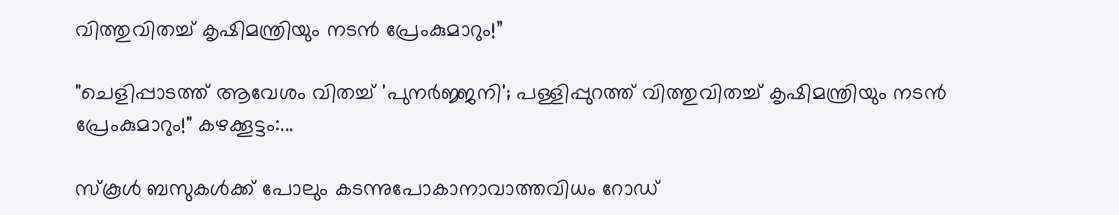വിത്തുവിതച്ച് കൃഷിമന്ത്രിയും നടൻ പ്രേംകുമാറും!”

"ചെളിപ്പാടത്ത് ആവേശം വിതച്ച് 'പുനർജ്ജനി'; പള്ളിപ്പുറത്ത് വിത്തുവിതച്ച് കൃഷിമന്ത്രിയും നടൻ പ്രേംകുമാറും!" കഴക്കൂട്ടം:...

സ്കൂൾ ബസുകൾക്ക് പോലും കടന്നുപോകാനാവാത്തവിധം റോഡ്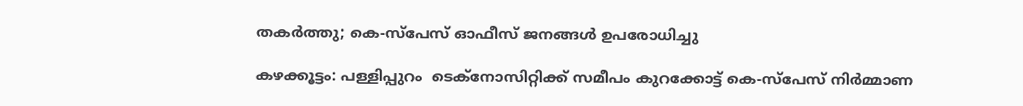തകർത്തു; കെ-സ്പേസ് ഓഫീസ് ജനങ്ങൾ ഉപരോധിച്ചു

കഴക്കൂട്ടം: പള്ളിപ്പുറം  ടെക്നോസിറ്റിക്ക് സമീപം കുറക്കോട്ട് കെ-സ്പേസ് നിർമ്മാണ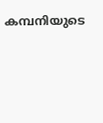കമ്പനിയുടെ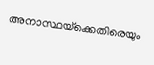അനാസ്ഥയ്‌ക്കെതിരെയും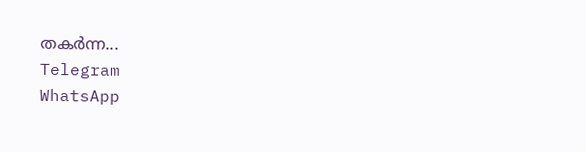തകർന്ന...
Telegram
WhatsApp